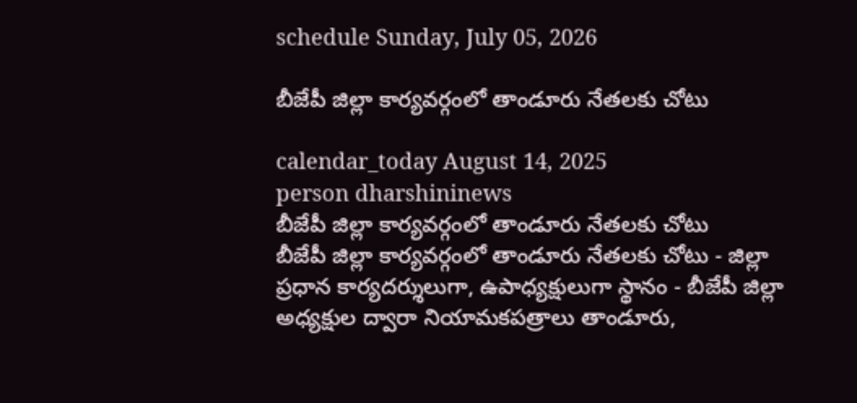schedule Sunday, July 05, 2026

బీజేపీ జిల్లా కార్యవర్గంలో తాండూరు నేతలకు చోటు

calendar_today August 14, 2025
person dharshininews
బీజేపీ జిల్లా కార్యవర్గంలో తాండూరు నేతలకు చోటు
బీజేపీ జిల్లా కార్యవర్గంలో తాండూరు నేతలకు చోటు - జిల్లా ప్రధాన కార్యదర్శులుగా, ఉపాధ్యక్షులుగా స్థానం - బీజేపీ జిల్లా అధ్యక్షుల ద్వారా నియామకపత్రాలు తాండూరు,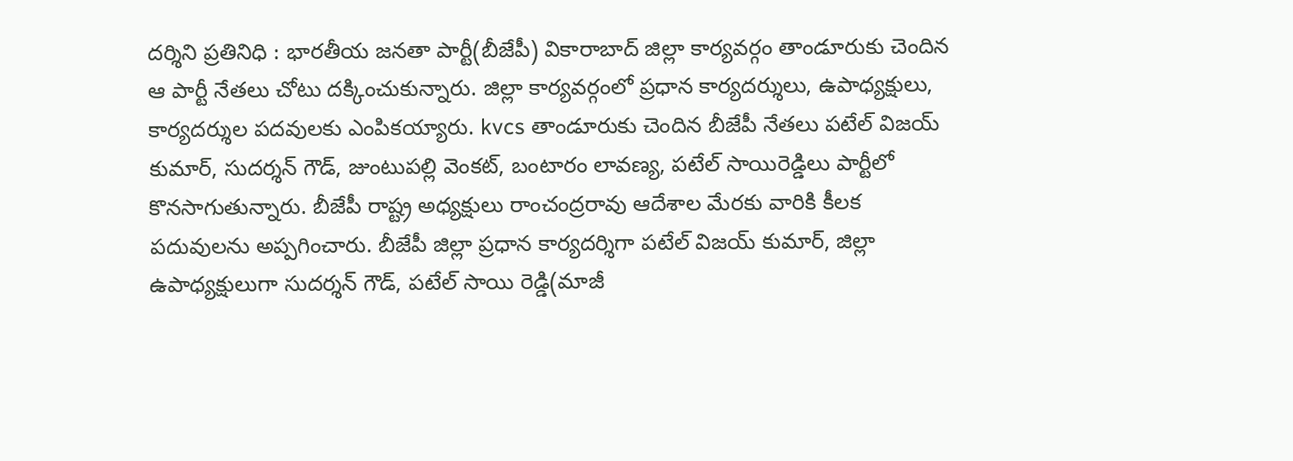దర్శిని ప్రతినిధి : భారతీయ జనతా పార్టీ(బీజేపీ) వికారాబాద్ జిల్లా కార్యవర్గం తాండూరుకు చెందిన ఆ పార్టీ నేతలు చోటు దక్కించుకున్నారు. జిల్లా కార్యవర్గంలో ప్రధాన కార్యదర్శులు, ఉపాధ్యక్షులు, కార్యదర్శుల పదవులకు ఎంపికయ్యారు. kvcs తాండూరుకు చెందిన బీజేపీ నేతలు పటేల్ విజయ్ కుమార్, సుదర్శన్ గౌడ్, జుంటుపల్లి వెంకట్, బంటారం లావణ్య, పటేల్ సాయిరెడ్డిలు పార్టీలో కొనసాగుతున్నారు. బీజేపీ రాష్ట్ర అధ్యక్షులు రాంచంద్రరావు ఆదేశాల మేరకు వారికి కీలక పదువులను అప్పగించారు. బీజేపీ జిల్లా ప్రధాన కార్యదర్శిగా పటేల్ విజయ్ కుమార్, జిల్లా ఉపాధ్యక్షులుగా సుదర్శన్ గౌడ్, పటేల్ సాయి రెడ్డి(మాజీ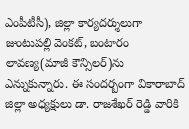ఎంపీటీసీ), జిల్లా కార్యదర్శులుగా జుంటుపల్లి వెంకట్, బంటారం లావణ్య(మాజీ కౌన్సిలర్)ను ఎన్నుకున్నారు. ఈ సందర్బంగా వికారాబాద్ జిల్లా అధ్యక్షులు డా. రాజశేఖర్ రెడ్డి వారికి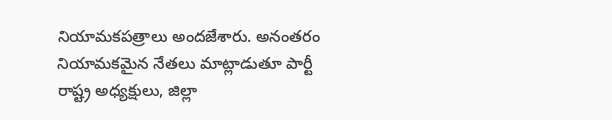నియామకపత్రాలు అందజేశారు. అనంతరం నియామకమైన నేతలు మాట్లాడుతూ పార్టీ రాష్ట్ర అధ్యక్షులు, జిల్లా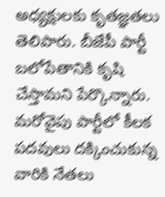అధ్యక్షులకు కృతజ్ఞతలు తెలిపారు. బీజేపీ పార్టీ బలోపేతానికి కృషి చేస్తామని పేర్కొన్నారు. మరోవైపు పార్టీలో కీలక పదవులు దక్కించుకున్న వారికి నేతలు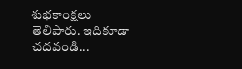శుభకాంక్షలు తెలిపారు. ఇదికూడా చదవండి...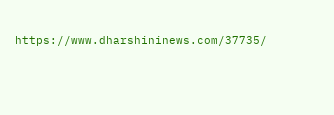https://www.dharshininews.com/37735/